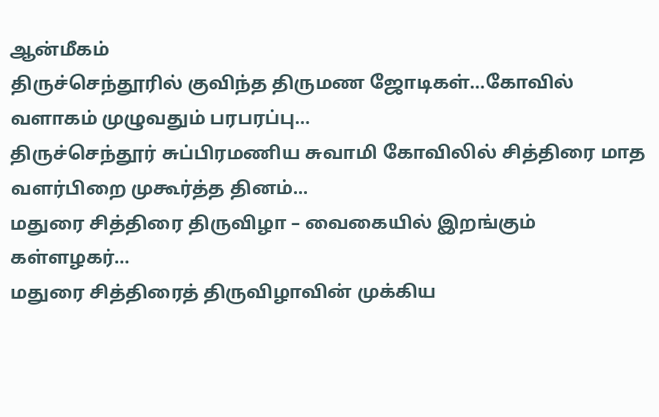ஆன்மீகம்
திருச்செந்தூரில் குவிந்த திருமண ஜோடிகள்…கோவில் வளாகம் முழுவதும் பரபரப்பு…
திருச்செந்தூர் சுப்பிரமணிய சுவாமி கோவிலில் சித்திரை மாத வளர்பிறை முகூர்த்த தினம்...
மதுரை சித்திரை திருவிழா – வைகையில் இறங்கும் கள்ளழகர்…
மதுரை சித்திரைத் திருவிழாவின் முக்கிய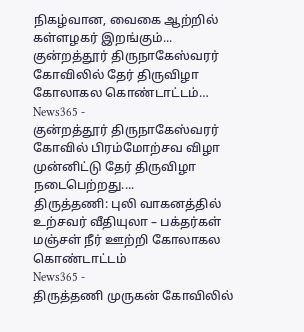நிகழ்வான, வைகை ஆற்றில் கள்ளழகர் இறங்கும்...
குன்றத்தூர் திருநாகேஸ்வரர் கோவிலில் தேர் திருவிழா கோலாகல கொண்டாட்டம்…
News365 -
குன்றத்தூர் திருநாகேஸ்வரர் கோவில் பிரம்மோற்சவ விழா முன்னிட்டு தேர் திருவிழா நடைபெற்றது....
திருத்தணி: புலி வாகனத்தில் உற்சவர் வீதியுலா – பக்தர்கள் மஞ்சள் நீர் ஊற்றி கோலாகல கொண்டாட்டம்
News365 -
திருத்தணி முருகன் கோவிலில்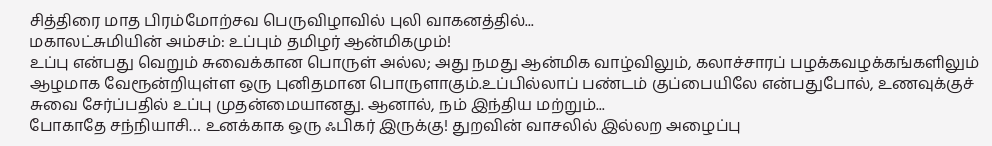சித்திரை மாத பிரம்மோற்சவ பெருவிழாவில் புலி வாகனத்தில்...
மகாலட்சுமியின் அம்சம்: உப்பும் தமிழர் ஆன்மிகமும்!
உப்பு என்பது வெறும் சுவைக்கான பொருள் அல்ல; அது நமது ஆன்மிக வாழ்விலும், கலாச்சாரப் பழக்கவழக்கங்களிலும் ஆழமாக வேரூன்றியுள்ள ஒரு புனிதமான பொருளாகும்.உப்பில்லாப் பண்டம் குப்பையிலே என்பதுபோல், உணவுக்குச் சுவை சேர்ப்பதில் உப்பு முதன்மையானது. ஆனால், நம் இந்திய மற்றும்...
போகாதே சந்நியாசி… உனக்காக ஒரு ஃபிகர் இருக்கு! துறவின் வாசலில் இல்லற அழைப்பு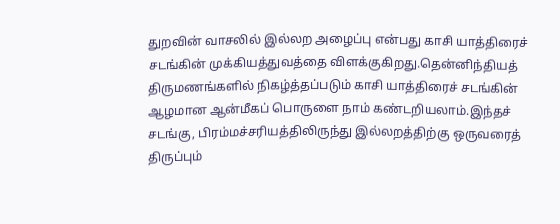துறவின் வாசலில் இல்லற அழைப்பு என்பது காசி யாத்திரைச் சடங்கின் முக்கியத்துவத்தை விளக்குகிறது.தென்னிந்தியத் திருமணங்களில் நிகழ்த்தப்படும் காசி யாத்திரைச் சடங்கின் ஆழமான ஆன்மீகப் பொருளை நாம் கண்டறியலாம்.இந்தச் சடங்கு, பிரம்மச்சரியத்திலிருந்து இல்லறத்திற்கு ஒருவரைத் திருப்பும்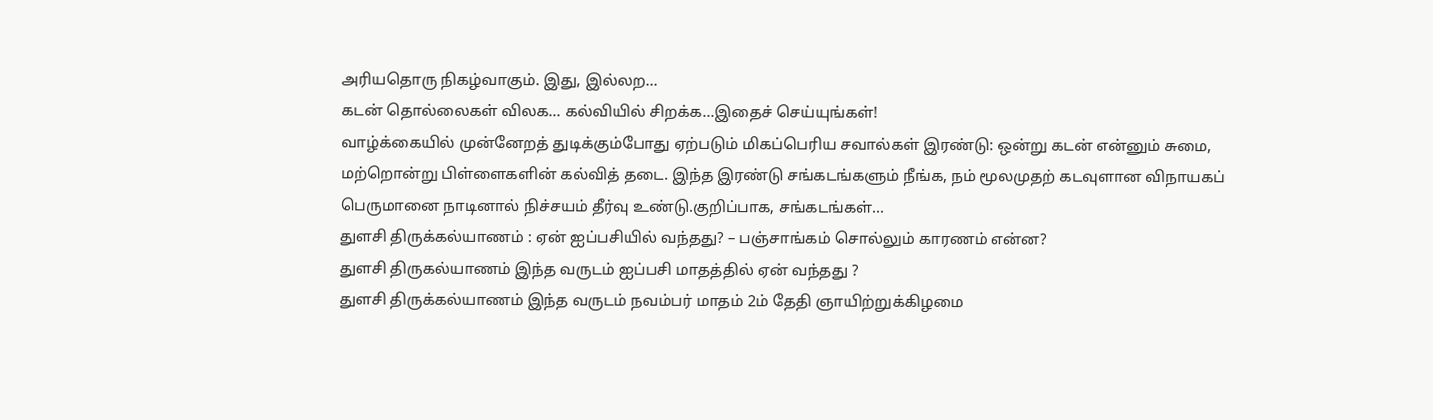அரியதொரு நிகழ்வாகும். இது, இல்லற...
கடன் தொல்லைகள் விலக… கல்வியில் சிறக்க…இதைச் செய்யுங்கள்!
வாழ்க்கையில் முன்னேறத் துடிக்கும்போது ஏற்படும் மிகப்பெரிய சவால்கள் இரண்டு: ஒன்று கடன் என்னும் சுமை, மற்றொன்று பிள்ளைகளின் கல்வித் தடை. இந்த இரண்டு சங்கடங்களும் நீங்க, நம் மூலமுதற் கடவுளான விநாயகப் பெருமானை நாடினால் நிச்சயம் தீர்வு உண்டு.குறிப்பாக, சங்கடங்கள்...
துளசி திருக்கல்யாணம் : ஏன் ஐப்பசியில் வந்தது? – பஞ்சாங்கம் சொல்லும் காரணம் என்ன?
துளசி திருகல்யாணம் இந்த வருடம் ஐப்பசி மாதத்தில் ஏன் வந்தது ?
துளசி திருக்கல்யாணம் இந்த வருடம் நவம்பர் மாதம் 2ம் தேதி ஞாயிற்றுக்கிழமை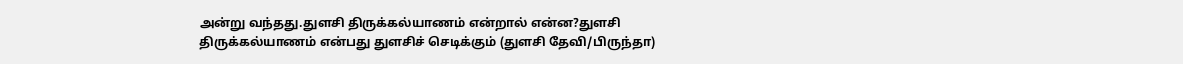அன்று வந்தது.துளசி திருக்கல்யாணம் என்றால் என்ன?துளசி திருக்கல்யாணம் என்பது துளசிச் செடிக்கும் (துளசி தேவி/பிருந்தா)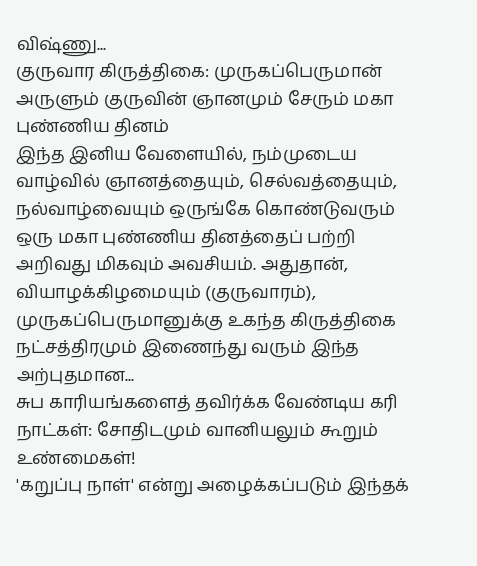விஷ்ணு...
குருவார கிருத்திகை: முருகப்பெருமான் அருளும் குருவின் ஞானமும் சேரும் மகா புண்ணிய தினம்
இந்த இனிய வேளையில், நம்முடைய வாழ்வில் ஞானத்தையும், செல்வத்தையும், நல்வாழ்வையும் ஒருங்கே கொண்டுவரும் ஒரு மகா புண்ணிய தினத்தைப் பற்றி அறிவது மிகவும் அவசியம். அதுதான், வியாழக்கிழமையும் (குருவாரம்), முருகப்பெருமானுக்கு உகந்த கிருத்திகை நட்சத்திரமும் இணைந்து வரும் இந்த அற்புதமான...
சுப காரியங்களைத் தவிர்க்க வேண்டிய கரி நாட்கள்: சோதிடமும் வானியலும் கூறும் உண்மைகள்!
'கறுப்பு நாள்' என்று அழைக்கப்படும் இந்தக்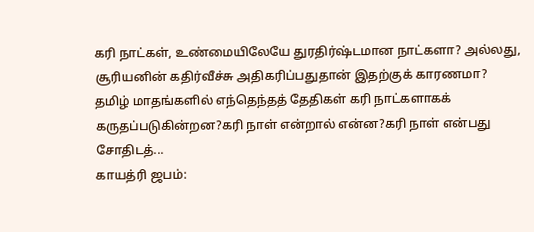கரி நாட்கள், உண்மையிலேயே துரதிர்ஷ்டமான நாட்களா? அல்லது, சூரியனின் கதிர்வீச்சு அதிகரிப்பதுதான் இதற்குக் காரணமா? தமிழ் மாதங்களில் எந்தெந்தத் தேதிகள் கரி நாட்களாகக் கருதப்படுகின்றன?கரி நாள் என்றால் என்ன?கரி நாள் என்பது சோதிடத்...
காயத்ரி ஜபம்: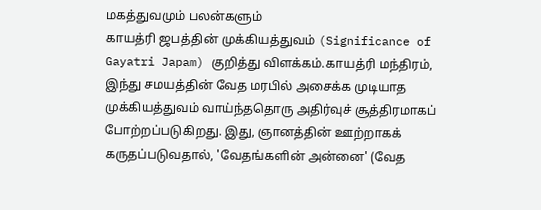மகத்துவமும் பலன்களும்
காயத்ரி ஜபத்தின் முக்கியத்துவம் (Significance of Gayatri Japam) குறித்து விளக்கம்.காயத்ரி மந்திரம், இந்து சமயத்தின் வேத மரபில் அசைக்க முடியாத முக்கியத்துவம் வாய்ந்ததொரு அதிர்வுச் சூத்திரமாகப் போற்றப்படுகிறது. இது, ஞானத்தின் ஊற்றாகக் கருதப்படுவதால், 'வேதங்களின் அன்னை' (வேத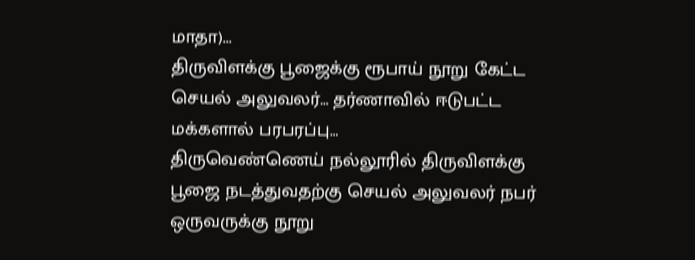மாதா)...
திருவிளக்கு பூஜைக்கு ரூபாய் நூறு கேட்ட செயல் அலுவலர்… தர்ணாவில் ஈடுபட்ட மக்களால் பரபரப்பு…
திருவெண்ணெய் நல்லூரில் திருவிளக்கு பூஜை நடத்துவதற்கு செயல் அலுவலர் நபர் ஒருவருக்கு நூறு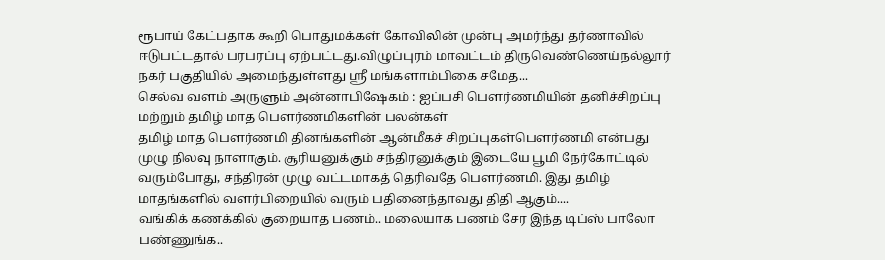ரூபாய் கேட்பதாக கூறி பொதுமக்கள் கோவிலின் முன்பு அமர்ந்து தர்ணாவில் ஈடுபட்டதால் பரபரப்பு ஏற்பட்டது.விழுப்புரம் மாவட்டம் திருவெண்ணெய்நல்லூர் நகர் பகுதியில் அமைந்துள்ளது ஸ்ரீ மங்களாம்பிகை சமேத...
செல்வ வளம் அருளும் அன்னாபிஷேகம் : ஐப்பசி பௌர்ணமியின் தனிச்சிறப்பு மற்றும் தமிழ் மாத பௌர்ணமிகளின் பலன்கள்
தமிழ் மாத பௌர்ணமி தினங்களின் ஆன்மீகச் சிறப்புகள்பௌர்ணமி என்பது முழு நிலவு நாளாகும். சூரியனுக்கும் சந்திரனுக்கும் இடையே பூமி நேர்கோட்டில் வரும்போது, சந்திரன் முழு வட்டமாகத் தெரிவதே பௌர்ணமி. இது தமிழ் மாதங்களில் வளர்பிறையில் வரும் பதினைந்தாவது திதி ஆகும்....
வங்கிக் கணக்கில் குறையாத பணம்.. மலையாக பணம் சேர இந்த டிப்ஸ் பாலோ பண்ணுங்க..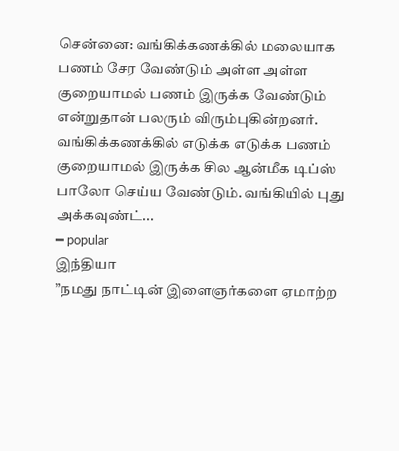சென்னை: வங்கிக்கணக்கில் மலையாக பணம் சேர வேண்டும் அள்ள அள்ள குறையாமல் பணம் இருக்க வேண்டும் என்றுதான் பலரும் விரும்புகின்றனர். வங்கிக்கணக்கில் எடுக்க எடுக்க பணம் குறையாமல் இருக்க சில ஆன்மீக டிப்ஸ் பாலோ செய்ய வேண்டும். வங்கியில் புது அக்கவுண்ட்...
━ popular
இந்தியா
”நமது நாட்டின் இளைஞர்களை ஏமாற்ற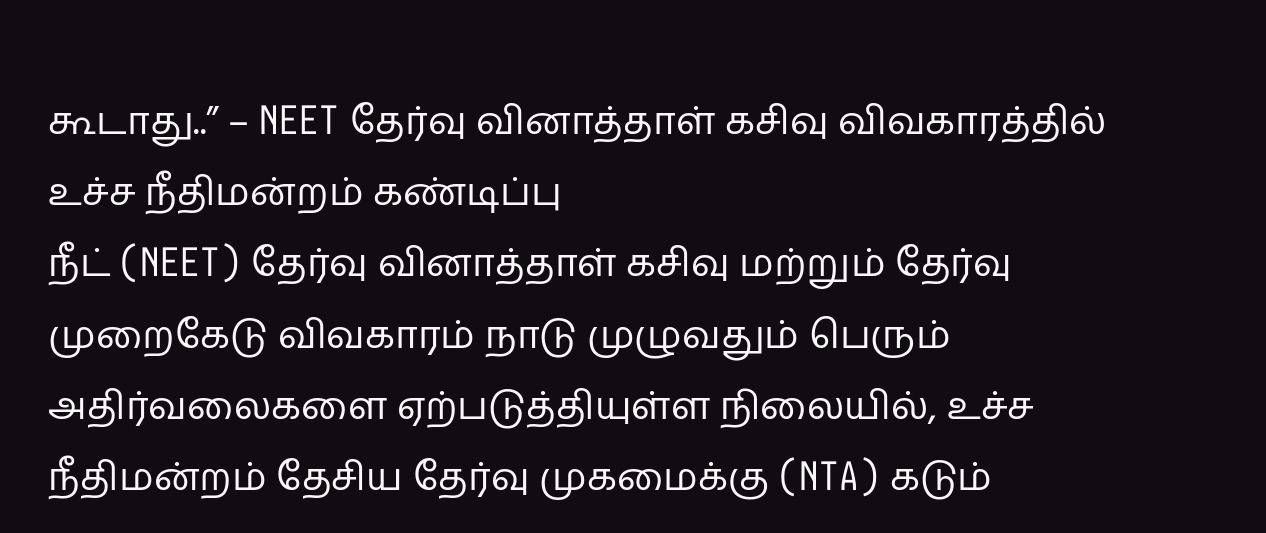கூடாது..” – NEET தேர்வு வினாத்தாள் கசிவு விவகாரத்தில் உச்ச நீதிமன்றம் கண்டிப்பு
நீட் (NEET) தேர்வு வினாத்தாள் கசிவு மற்றும் தேர்வு முறைகேடு விவகாரம் நாடு முழுவதும் பெரும் அதிர்வலைகளை ஏற்படுத்தியுள்ள நிலையில், உச்ச நீதிமன்றம் தேசிய தேர்வு முகமைக்கு (NTA) கடும்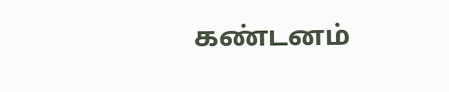கண்டனம்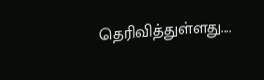தெரிவித்துள்ளது....